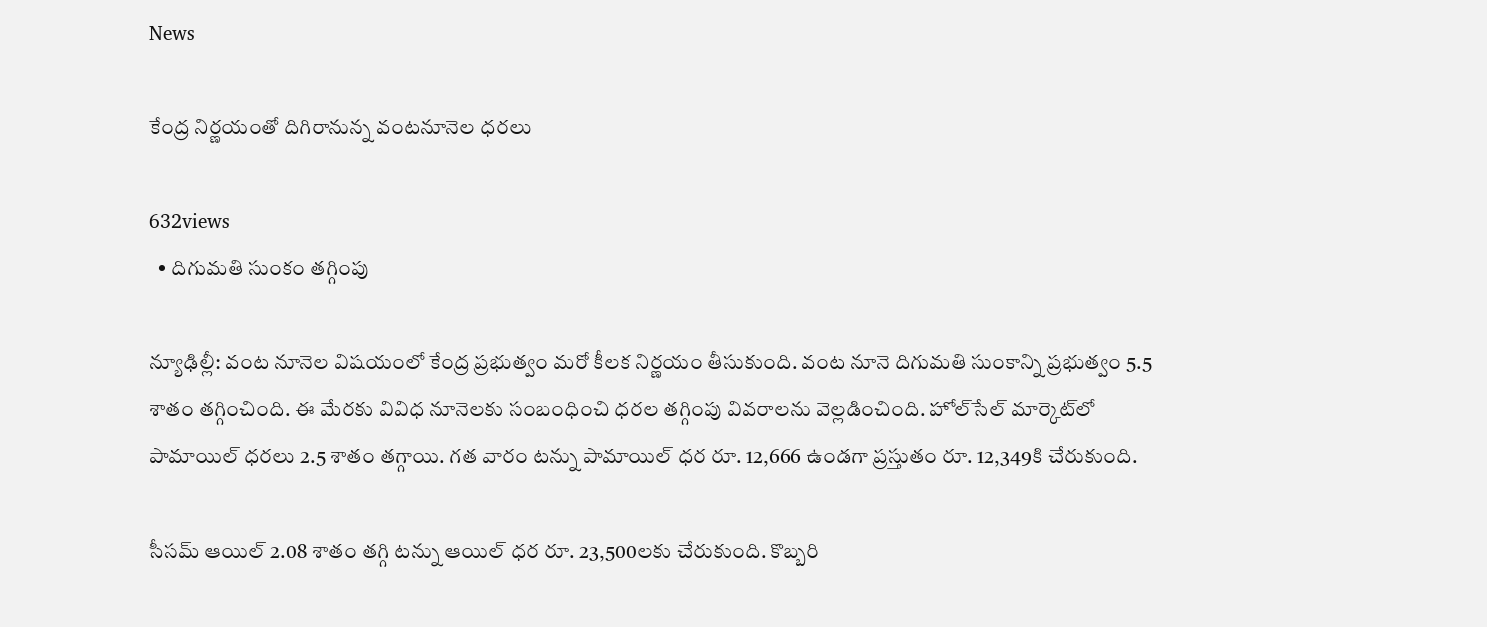News

కేంద్ర నిర్ణయంతో దిగిరానున్న వంట‌నూనెల‌ ధరలు

632views
  • దిగుమతి సుంకం తగ్గింపు

న్యూఢిల్లీ: వంట నూనెల విషయంలో కేంద్ర ప్రభుత్వం మరో కీలక నిర్ణయం తీసుకుంది. వంట నూనె దిగుమతి సుంకాన్ని ప్రభుత్వం 5.5 శాతం తగ్గించింది. ఈ మేరకు వివిధ నూనెలకు సంబంధించి ధరల తగ్గింపు వివరాలను వెల్లడించింది. హోల్‌సేల్‌ మార్కెట్‌లో పామాయిల్‌ ధరలు 2.5 శాతం తగ్గాయి. గత వారం టన్ను పామాయిల్‌ ధర రూ. 12,666 ఉండగా ప్రస్తుతం రూ. 12,349కి చేరుకుంది.

సీసమ్‌ ఆయిల్‌ 2.08 శాతం తగ్గి టన్ను ఆయిల్‌ ధర రూ. 23,500లకు చేరుకుంది. కొబ్బరి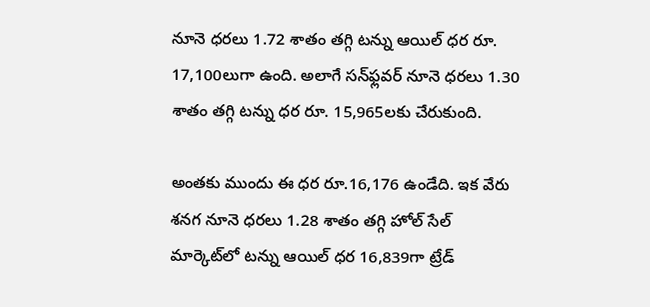నూనె ధరలు 1.72 శాతం తగ్గి టన్ను ఆయిల్‌ ధర రూ. 17,100లుగా ఉంది. అలాగే సన్‌ఫ్లవర్‌ నూనె ధరలు 1.30 శాతం తగ్గి టన్ను ధర రూ. 15,965లకు చేరుకుంది.

అంతకు ముందు ఈ ధర రూ.16,176 ఉండేది. ఇక వేరు శనగ నూనె ధరలు 1.28 శాతం తగ్గి హోల్‌ సేల్‌ మార్కెట్‌లో టన్ను ఆయిల్‌ ధర 16,839గా ట్రేడ్‌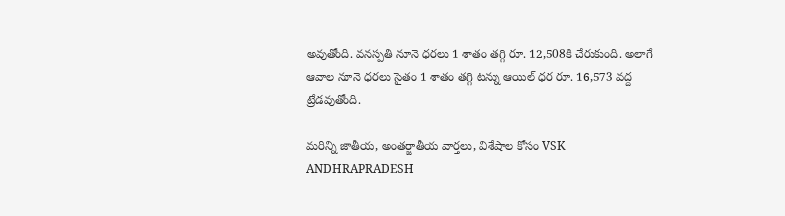అవుతోంది. వనస్పతి నూనె ధరలు 1 శాతం తగ్గి రూ. 12,508కి చేరుకుంది. అలాగే ఆవాల నూనె ధరలు సైతం 1 శాతం తగ్గి టన్ను ఆయిల్‌ ధర రూ. 16,573 వద్ద ట్రేడవుతోంది.

మరిన్ని జాతీయ, అంతర్జాతీయ వార్తలు, విశేషాల కోసం VSK ANDHRAPRADESH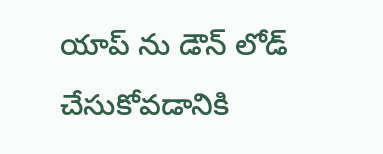యాప్ ను డౌన్ లోడ్ చేసుకోవడానికి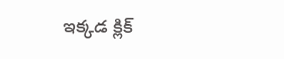ఇక్కడ క్లిక్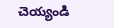చెయ్యండి